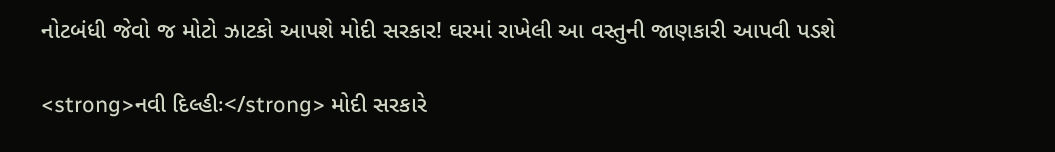નોટબંધી જેવો જ મોટો ઝાટકો આપશે મોદી સરકાર! ઘરમાં રાખેલી આ વસ્તુની જાણકારી આપવી પડશે

<strong>નવી દિલ્હીઃ</strong> મોદી સરકારે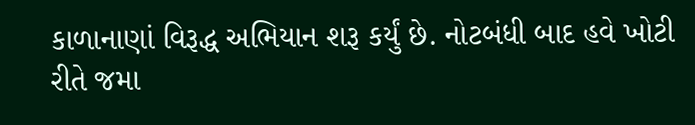કાળાનાણાં વિરૂદ્ધ અભિયાન શરૂ કર્યું છે. નોટબંધી બાદ હવે ખોટી રીતે જમા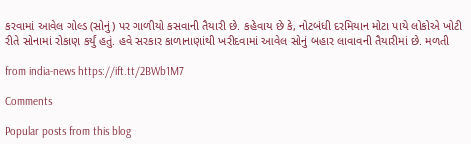કરવામાં આવેલ ગોલ્ડ (સોનું) પર ગાળીયો કસવાની તૈયારી છે. કહેવાય છે કે, નોટબંધી દરમિયાન મોટા પાયે લોકોએ ખોટી રીતે સોનામાં રોકાણ કર્યું હતું. હવે સરકાર કાળાનાણાંથી ખરીદવામાં આવેલ સોનું બહાર લાવાવની તૈયારીમાં છે. મળતી

from india-news https://ift.tt/2BWb1M7

Comments

Popular posts from this blog